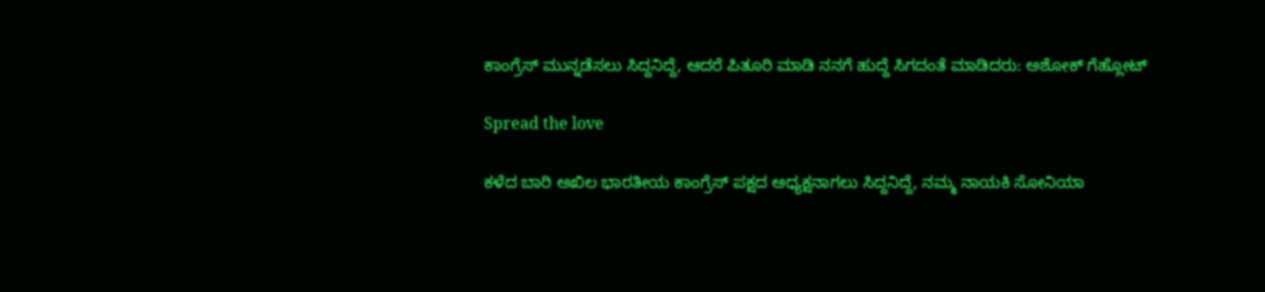ಕಾಂಗ್ರೆಸ್ ಮುನ್ನಡೆಸಲು ಸಿದ್ದನಿದ್ದೆ, ಆದರೆ ಪಿತೂರಿ ಮಾಡಿ ನನಗೆ ಹುದ್ದೆ ಸಿಗದಂತೆ ಮಾಡಿದರು: ಅಶೋಕ್ ಗೆಹ್ಲೋಟ್

Spread the love

ಕಳೆದ ಬಾರಿ ಅಖಿಲ ಭಾರತೀಯ ಕಾಂಗ್ರೆಸ್ ಪಕ್ಷದ ಅಧ್ಯಕ್ಷನಾಗಲು ಸಿದ್ದನಿದ್ದೆ, ನಮ್ಮ ನಾಯಕಿ ಸೋನಿಯಾ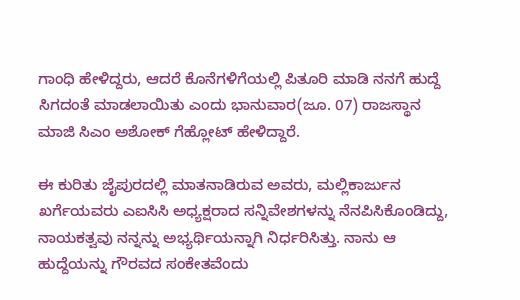ಗಾಂಧಿ ಹೇಳಿದ್ದರು, ಆದರೆ ಕೊನೆಗಳಿಗೆಯಲ್ಲಿ ಪಿತೂರಿ ಮಾಡಿ ನನಗೆ ಹುದ್ದೆ ಸಿಗದಂತೆ ಮಾಡಲಾಯಿತು ಎಂದು ಭಾನುವಾರ(ಜೂ. 07) ರಾಜಸ್ಥಾನ ಮಾಜಿ ಸಿಎಂ ಅಶೋಕ್ ಗೆಹ್ಲೋಟ್ ಹೇಳಿದ್ದಾರೆ.

ಈ ಕುರಿತು ಜೈಪುರದಲ್ಲಿ ಮಾತನಾಡಿರುವ ಅವರು, ಮಲ್ಲಿಕಾರ್ಜುನ ಖರ್ಗೆಯವರು ಎಐಸಿಸಿ ಅಧ್ಯಕ್ಷರಾದ ಸನ್ನಿವೇಶಗಳನ್ನು ನೆನಪಿಸಿಕೊಂಡಿದ್ದು, ನಾಯಕತ್ವವು ನನ್ನನ್ನು ಅಭ್ಯರ್ಥಿಯನ್ನಾಗಿ ನಿರ್ಧರಿಸಿತ್ತು. ನಾನು ಆ ಹುದ್ದೆಯನ್ನು ಗೌರವದ ಸಂಕೇತವೆಂದು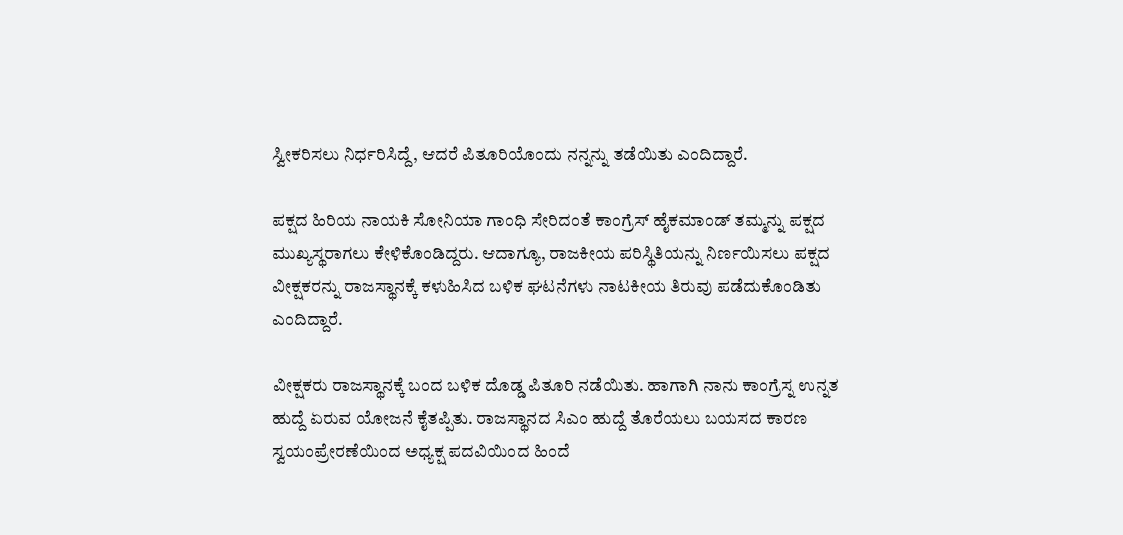ಸ್ವೀಕರಿಸಲು ನಿರ್ಧರಿಸಿದ್ದೆ, ಆದರೆ ಪಿತೂರಿಯೊಂದು ನನ್ನನ್ನು ತಡೆಯಿತು ಎಂದಿದ್ದಾರೆ.

ಪಕ್ಷದ ಹಿರಿಯ ನಾಯಕಿ ಸೋನಿಯಾ ಗಾಂಧಿ ಸೇರಿದಂತೆ ಕಾಂಗ್ರೆಸ್ ಹೈಕಮಾಂಡ್ ತಮ್ಮನ್ನು ಪಕ್ಷದ ಮುಖ್ಯಸ್ಥರಾಗಲು ಕೇಳಿಕೊಂಡಿದ್ದರು. ಆದಾಗ್ಯೂ, ರಾಜಕೀಯ ಪರಿಸ್ಥಿತಿಯನ್ನು ನಿರ್ಣಯಿಸಲು ಪಕ್ಷದ ವೀಕ್ಷಕರನ್ನು ರಾಜಸ್ಥಾನಕ್ಕೆ ಕಳುಹಿಸಿದ ಬಳಿಕ ಘಟನೆಗಳು ನಾಟಕೀಯ ತಿರುವು ಪಡೆದುಕೊಂಡಿತು ಎಂದಿದ್ದಾರೆ.

ವೀಕ್ಷಕರು ರಾಜಸ್ಥಾನಕ್ಕೆ ಬಂದ ಬಳಿಕ ದೊಡ್ಡ ಪಿತೂರಿ ನಡೆಯಿತು. ಹಾಗಾಗಿ ನಾನು ಕಾಂಗ್ರೆಸ್ನ ಉನ್ನತ ಹುದ್ದೆ ಏರುವ ಯೋಜನೆ ಕೈತಪ್ಪಿತು. ರಾಜಸ್ಥಾನದ ಸಿಎಂ ಹುದ್ದೆ ತೊರೆಯಲು ಬಯಸದ ಕಾರಣ ಸ್ವಯಂಪ್ರೇರಣೆಯಿಂದ ಅಧ್ಯಕ್ಷ ಪದವಿಯಿಂದ ಹಿಂದೆ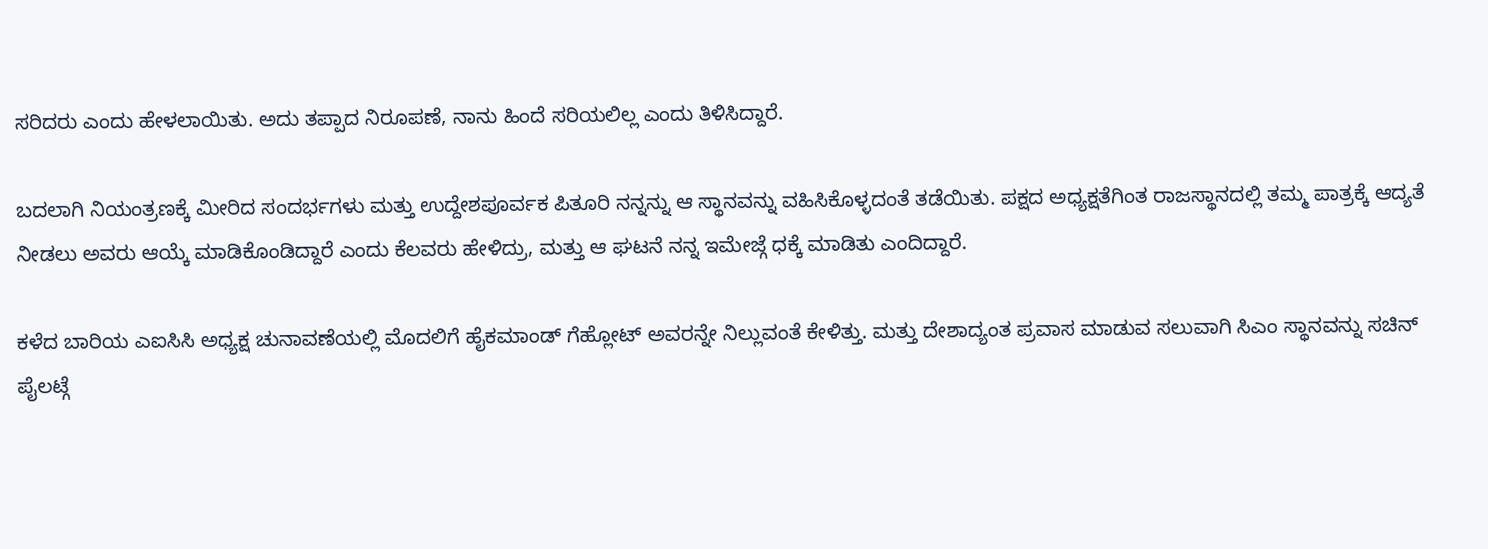ಸರಿದರು ಎಂದು ಹೇಳಲಾಯಿತು. ಅದು ತಪ್ಪಾದ ನಿರೂಪಣೆ, ನಾನು ಹಿಂದೆ ಸರಿಯಲಿಲ್ಲ ಎಂದು ತಿಳಿಸಿದ್ದಾರೆ.

ಬದಲಾಗಿ ನಿಯಂತ್ರಣಕ್ಕೆ ಮೀರಿದ ಸಂದರ್ಭಗಳು ಮತ್ತು ಉದ್ದೇಶಪೂರ್ವಕ ಪಿತೂರಿ ನನ್ನನ್ನು ಆ ಸ್ಥಾನವನ್ನು ವಹಿಸಿಕೊಳ್ಳದಂತೆ ತಡೆಯಿತು. ಪಕ್ಷದ ಅಧ್ಯಕ್ಷತೆಗಿಂತ ರಾಜಸ್ಥಾನದಲ್ಲಿ ತಮ್ಮ ಪಾತ್ರಕ್ಕೆ ಆದ್ಯತೆ ನೀಡಲು ಅವರು ಆಯ್ಕೆ ಮಾಡಿಕೊಂಡಿದ್ದಾರೆ ಎಂದು ಕೆಲವರು ಹೇಳಿದ್ರು, ಮತ್ತು ಆ ಘಟನೆ ನನ್ನ ಇಮೇಜ್ಗೆ ಧಕ್ಕೆ ಮಾಡಿತು ಎಂದಿದ್ದಾರೆ.

ಕಳೆದ ಬಾರಿಯ ಎಐಸಿಸಿ ಅಧ್ಯಕ್ಷ ಚುನಾವಣೆಯಲ್ಲಿ ಮೊದಲಿಗೆ ಹೈಕಮಾಂಡ್ ಗೆಹ್ಲೋಟ್ ಅವರನ್ನೇ ನಿಲ್ಲುವಂತೆ ಕೇಳಿತ್ತು. ಮತ್ತು ದೇಶಾದ್ಯಂತ ಪ್ರವಾಸ ಮಾಡುವ ಸಲುವಾಗಿ ಸಿಎಂ ಸ್ಥಾನವನ್ನು ಸಚಿನ್ ಪೈಲಟ್ಗೆ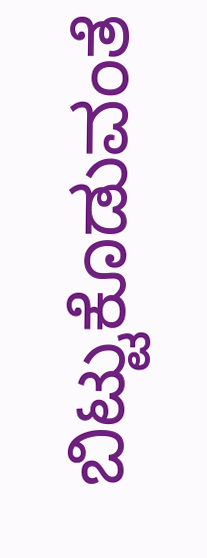ಬಿಟ್ಟುಕೊಡುವಂತೆ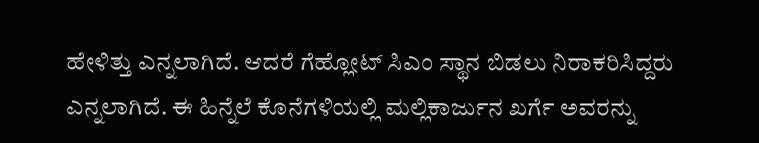ಹೇಳಿತ್ತು ಎನ್ನಲಾಗಿದೆ. ಆದರೆ ಗೆಹ್ಲೋಟ್ ಸಿಎಂ ಸ್ಥಾನ ಬಿಡಲು ನಿರಾಕರಿಸಿದ್ದರು ಎನ್ನಲಾಗಿದೆ. ಈ ಹಿನ್ನೆಲೆ ಕೊನೆಗಳಿಯಲ್ಲಿ ಮಲ್ಲಿಕಾರ್ಜುನ ಖರ್ಗೆ ಅವರನ್ನು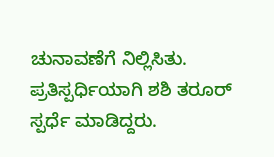ಚುನಾವಣೆಗೆ ನಿಲ್ಲಿಸಿತು. ಪ್ರತಿಸ್ಪರ್ಧಿಯಾಗಿ ಶಶಿ ತರೂರ್ ಸ್ಪರ್ಧೆ ಮಾಡಿದ್ದರು.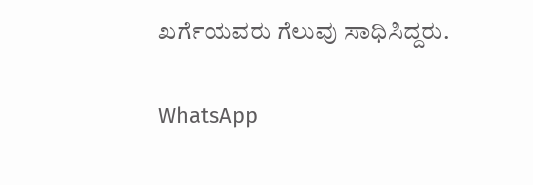ಖರ್ಗೆಯವರು ಗೆಲುವು ಸಾಧಿಸಿದ್ದರು.

WhatsApp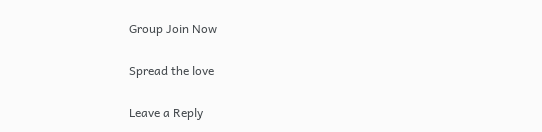Group Join Now

Spread the love

Leave a Reply